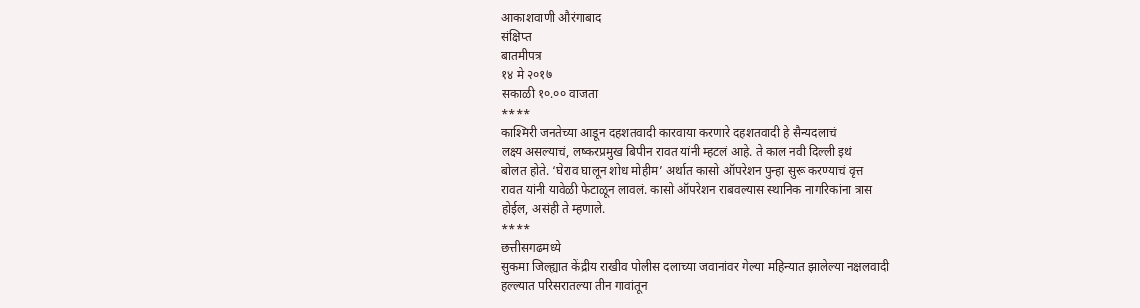आकाशवाणी औरंगाबाद
संक्षिप्त
बातमीपत्र
१४ मे २०१७
सकाळी १०.०० वाजता
****
काश्मिरी जनतेच्या आडून दहशतवादी कारवाया करणारे दहशतवादी हे सैन्यदलाचं
लक्ष्य असल्याचं, लष्करप्रमुख बिपीन रावत यांनी म्हटलं आहे. ते काल नवी दिल्ली इथं
बोलत होते. ‘घेराव घालून शोध मोहीम’ अर्थात कासो ऑपरेशन पुन्हा सुरू करण्याचं वृत्त
रावत यांनी यावेळी फेटाळून लावलं. कासो ऑपरेशन राबवल्यास स्थानिक नागरिकांना त्रास
होईल, असंही ते म्हणाले.
****
छत्तीसगढमध्ये
सुकमा जिल्ह्यात केंद्रीय राखीव पोलीस दलाच्या जवानांवर गेल्या महिन्यात झालेल्या नक्षलवादी
हल्ल्यात परिसरातल्या तीन गावांतून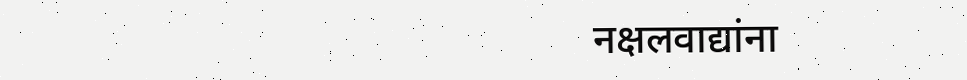नक्षलवाद्यांना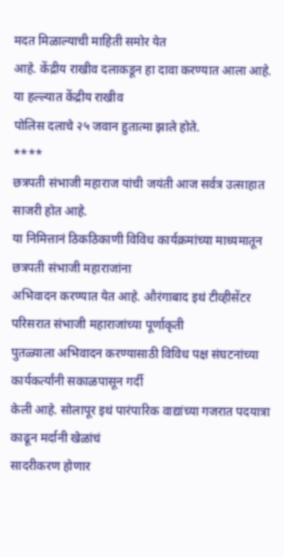मदत मिळाल्याची माहिती समोर येत
आहे. केंद्रीय राखीव दलाकडून हा दावा करण्यात आला आहे. या हल्ल्यात केंद्रीय राखीव
पोलिस दलाचे २५ जवान हुतात्मा झाले होते.
****
छत्रपती संभाजी महाराज यांची जयंती आज सर्वत्र उत्साहात साजरी होत आहे.
या निमित्तानं ठिकठिकाणी विविध कार्यक्रमांच्या माध्यमातून छत्रपती संभाजी महाराजांना
अभिवादन करण्यात येत आहे. औरंगाबाद इथं टीव्हीसेंटर परिसरात संभाजी महाराजांच्या पूर्णाकृती
पुतळ्याला अभिवादन करण्यासाठी विविध पक्ष संघटनांच्या कार्यकर्त्यांनी सकाळपासून गर्दी
केली आहे. सोलापूर इथं पारंपारिक वाद्यांच्या गजरात पदयात्रा काढून मर्दानी खेळांचं
सादरीकरण होणार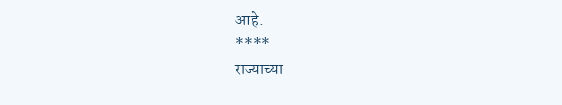आहे.
****
राज्याच्या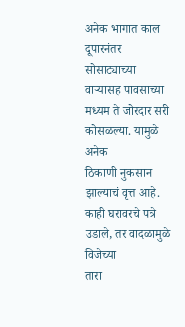अनेक भागात काल
दूपारनंतर सोसाट्याच्या वाऱ्यासह पावसाच्या मध्यम ते जोरदार सरी कोसळल्या. यामुळे अनेक
ठिकाणी नुकसान झाल्याचं वृत्त आहे. काही घरावरचे पत्रे उडाले, तर वादळामुळे विजेच्या
तारा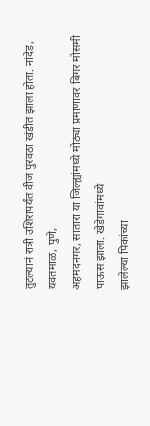तुटल्यानं रात्री उशिरापर्यंत वीज पुरवठा खंडीत झाला होता. नांदेड, यवतमाळ, पुणे,
अहमदनगर, सातारा या जिल्ह्यांमध्ये मोठ्या प्रमाणावर बिगर मोसमी पाऊस झाला. खेडेगावांमध्ये
झालेल्या पिकांच्या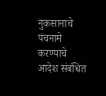नुकसानाचे पंचनामे करण्याचे आदेश संबंधित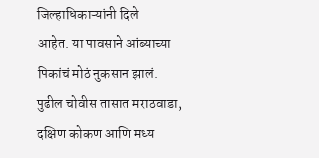जिल्हाधिकाऱ्यांनी दिले
आहेत. या पावसाने आंब्याच्या पिकांचं मोठं नुकसान झालं. पुढील चोवीस तासात मराठवाडा,
दक्षिण कोकण आणि मध्य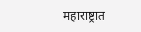महाराष्ट्रात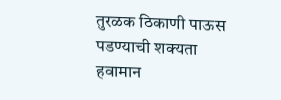तुरळक ठिकाणी पाऊस पडण्याची शक्यता हवामान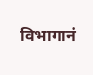विभागानं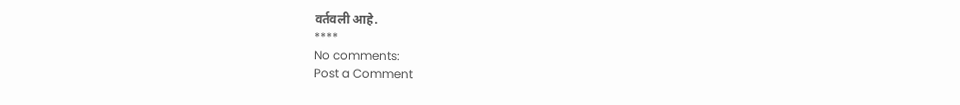वर्तवली आहे.
****
No comments:
Post a Comment